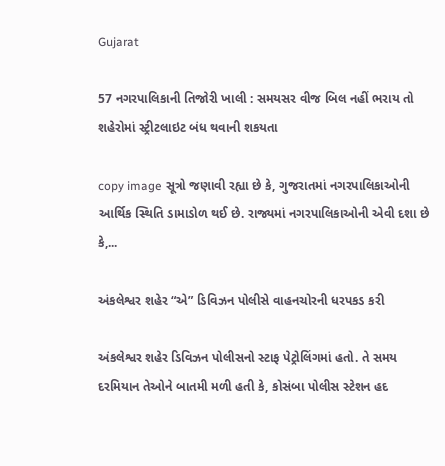Gujarat

57 નગરપાલિકાની તિજોરી ખાલી : સમયસર વીજ બિલ નહીં ભરાય તો શહેરોમાં સ્ટ્રીટલાઇટ બંધ થવાની શકયતા

copy image સૂત્રો જણાવી રહ્યા છે કે, ગુજરાતમાં નગરપાલિકાઓની આર્થિક સ્થિતિ ડામાડોળ થઈ છે. રાજ્યમાં નગરપાલિકાઓની એવી દશા છે કે,...

અંકલેશ્વર શહેર “એ” ડિવિઝન પોલીસે વાહનચોરની ધરપકડ કરી

અંકલેશ્વર શહેર ડિવિઝન પોલીસનો સ્ટાફ પેટ્રોલિંગમાં હતો. તે સમય દરમિયાન તેઓને બાતમી મળી હતી કે, કોસંબા પોલીસ સ્ટેશન હદ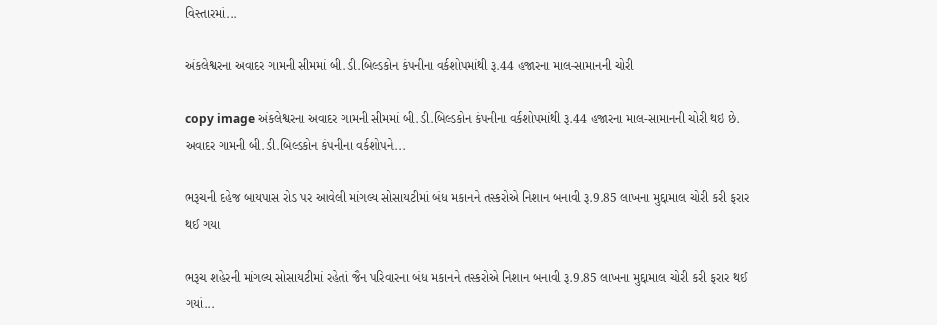વિસ્તારમાં...

અંકલેશ્વરના અવાદર ગામની સીમમાં બી.ડી.બિલ્ડકોન કંપનીના વર્કશોપમાંથી રૂ.44 હજારના માલ-સામાનની ચોરી

copy image અંકલેશ્વરના અવાદર ગામની સીમમાં બી.ડી.બિલ્ડકોન કંપનીના વર્કશોપમાંથી રૂ.44 હજારના માલ-સામાનની ચોરી થઇ છે. અવાદર ગામની બી.ડી.બિલ્ડકોન કંપનીના વર્કશોપને...

ભરૂચની દહેજ બાયપાસ રોડ પર આવેલી માંગલ્ય સોસાયટીમાં બંધ મકાનને તસ્કરોએ નિશાન બનાવી રૂ.9.85 લાખના મુદ્દામાલ ચોરી કરી ફરાર થઈ ગયા

ભરૂચ શહેરની માંગલ્ય સોસાયટીમાં રહેતાં જૈન પરિવારના બંધ મકાનને તસ્કરોએ નિશાન બનાવી રૂ.9.85 લાખના મુદ્દામાલ ચોરી કરી ફરાર થઈ ગયાં...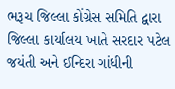ભરૂચ જિલ્લા કોંગ્રેસ સમિતિ દ્વારા જિલ્લા કાર્યાલય ખાતે સરદાર પટેલ જયંતી અને ઈન્દિરા ગાંધીની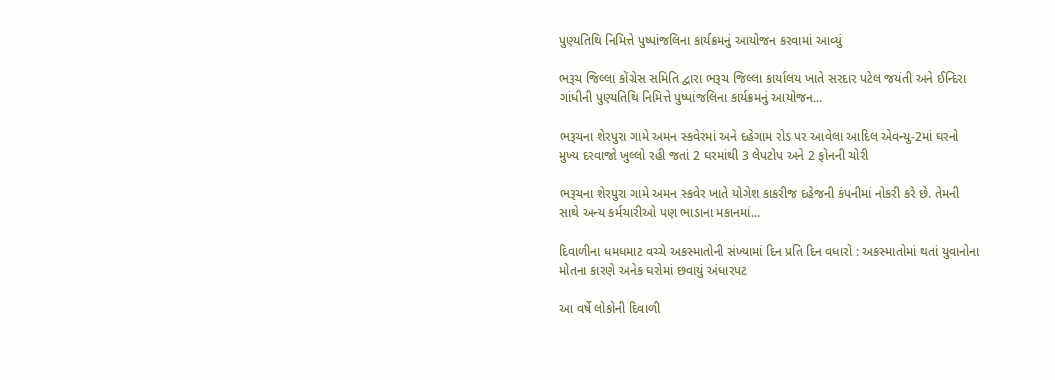પુણ્યતિથિ નિમિત્તે પુષ્પાંજલિના કાર્યક્રમનું આયોજન કરવામાં આવ્યું

ભરૂચ જિલ્લા કોંગ્રેસ સમિતિ દ્વારા ભરૂચ જિલ્લા કાર્યાલય ખાતે સરદાર પટેલ જયંતી અને ઈન્દિરા ગાંધીની પુણ્યતિથિ નિમિત્તે પુષ્પાંજલિના કાર્યક્રમનું આયોજન...

ભરૂચના શેરપુરા ગામે અમન સ્કવેરમાં અને દહેગામ રોડ પર આવેલા આદિલ એવન્યુ-2માં ઘરનો મુખ્ય દરવાજો ખુલ્લો રહી જતાં 2 ઘરમાંથી 3 લેપટોપ અને 2 ફોનની ચોરી

ભરૂચના શેરપુરા ગામે અમન સ્કવેર ખાતે યોગેશ કાકરીજ દહેજની કંપનીમાં નોકરી કરે છે. તેમની સાથે અન્ય કર્મચારીઓ પણ ભાડાના મકાનમાં...

દિવાળીના ધમધમાટ વચ્ચે અકસ્માતોની સંખ્યામાં દિન પ્રતિ દિન વધારો : અકસ્માતોમાં થતાં યુવાનોના મોતના કારણે અનેક ઘરોમાં છવાયું અંધારપટ

આ વર્ષે લોકોની દિવાળી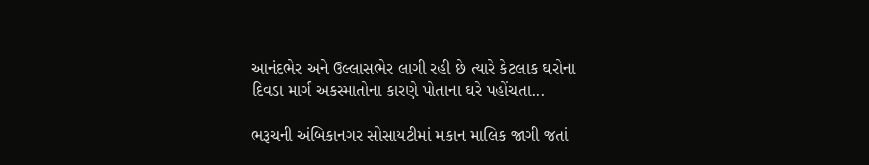આનંદભેર અને ઉલ્લાસભેર લાગી રહી છે ત્યારે કેટલાક ઘરોના દિવડા માર્ગ અકસ્માતોના કારણે પોતાના ઘરે પહોંચતા...

ભરૂચની અંબિકાનગર સોસાયટીમાં મકાન માલિક જાગી જતાં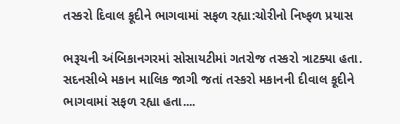તસ્કરો દિવાલ કૂદીને ભાગવામાં સફળ રહ્યા:ચોરીનો નિષ્ફળ પ્રયાસ

ભરૂચની અંબિકાનગરમાં સોસાયટીમાં ગતરોજ તસ્કરો ત્રાટક્યા હતા. સદનસીબે મકાન માલિક જાગી જતાં તસ્કરો મકાનની દીવાલ કૂદીને ભાગવામાં સફળ રહ્યા હતા....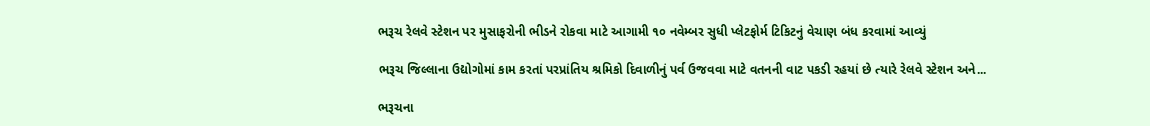ભરૂચ રેલવે સ્ટેશન પર મુસાફરોની ભીડને રોકવા માટે આગામી ૧૦ નવેમ્બર સુધી પ્લેટફોર્મ ટિકિટનું વેચાણ બંધ કરવામાં આવ્યું

ભરૂચ જિલ્લાના ઉદ્યોગોમાં કામ કરતાં પરપ્રાંતિય શ્રમિકો દિવાળીનું પર્વ ઉજવવા માટે વતનની વાટ પકડી રહયાં છે ત્યારે રેલવે સ્ટેશન અને...

ભરૂચના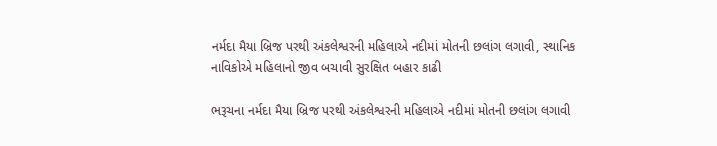નર્મદા મૈયા બ્રિજ પરથી અંકલેશ્વરની મહિલાએ નદીમાં મોતની છલાંગ લગાવી, સ્થાનિક નાવિકોએ મહિલાનો જીવ બચાવી સુરક્ષિત બહાર કાઢી

ભરૂચના નર્મદા મૈયા બ્રિજ પરથી અંકલેશ્વરની મહિલાએ નદીમાં મોતની છલાંગ લગાવી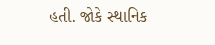હતી. જોકે સ્થાનિક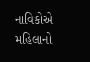નાવિકોએ મહિલાનો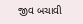જીવ બચાવી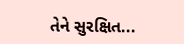તેને સુરક્ષિત...